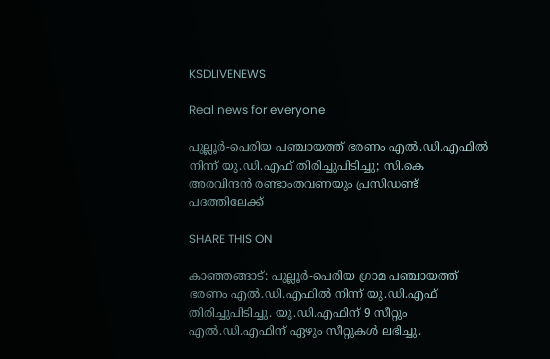KSDLIVENEWS

Real news for everyone

പുല്ലൂര്‍-പെരിയ പഞ്ചായത്ത് ഭരണം എല്‍.ഡി.എഫില്‍ നിന്ന് യു.ഡി.എഫ് തിരിച്ചുപിടിച്ചു; സി.കെ അരവിന്ദന്‍ രണ്ടാംതവണയും പ്രസിഡണ്ട് പദത്തിലേക്ക്

SHARE THIS ON

കാഞ്ഞങ്ങാട്: പുല്ലൂര്‍-പെരിയ ഗ്രാമ പഞ്ചായത്ത് ഭരണം എല്‍.ഡി.എഫില്‍ നിന്ന് യു.ഡി.എഫ് തിരിച്ചുപിടിച്ചു. യു.ഡി.എഫിന് 9 സീറ്റും എല്‍.ഡി.എഫിന് ഏഴും സീറ്റുകള്‍ ലഭിച്ചു.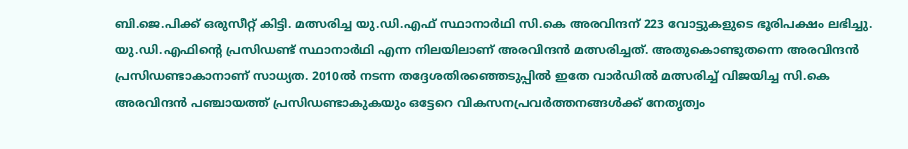ബി.ജെ.പിക്ക് ഒരുസീറ്റ് കിട്ടി. മത്സരിച്ച യു.ഡി.എഫ് സ്ഥാനാര്‍ഥി സി.കെ അരവിന്ദന് 223 വോട്ടുകളുടെ ഭൂരിപക്ഷം ലഭിച്ചു. യു.ഡി.എഫിന്റെ പ്രസിഡണ്ട് സ്ഥാനാര്‍ഥി എന്ന നിലയിലാണ് അരവിന്ദന്‍ മത്സരിച്ചത്. അതുകൊണ്ടുതന്നെ അരവിന്ദന്‍ പ്രസിഡണ്ടാകാനാണ് സാധ്യത. 2010ല്‍ നടന്ന തദ്ദേശതിരഞ്ഞെടുപ്പില്‍ ഇതേ വാര്‍ഡില്‍ മത്സരിച്ച് വിജയിച്ച സി.കെ അരവിന്ദന്‍ പഞ്ചായത്ത് പ്രസിഡണ്ടാകുകയും ഒട്ടേറെ വികസനപ്രവര്‍ത്തനങ്ങള്‍ക്ക് നേതൃത്വം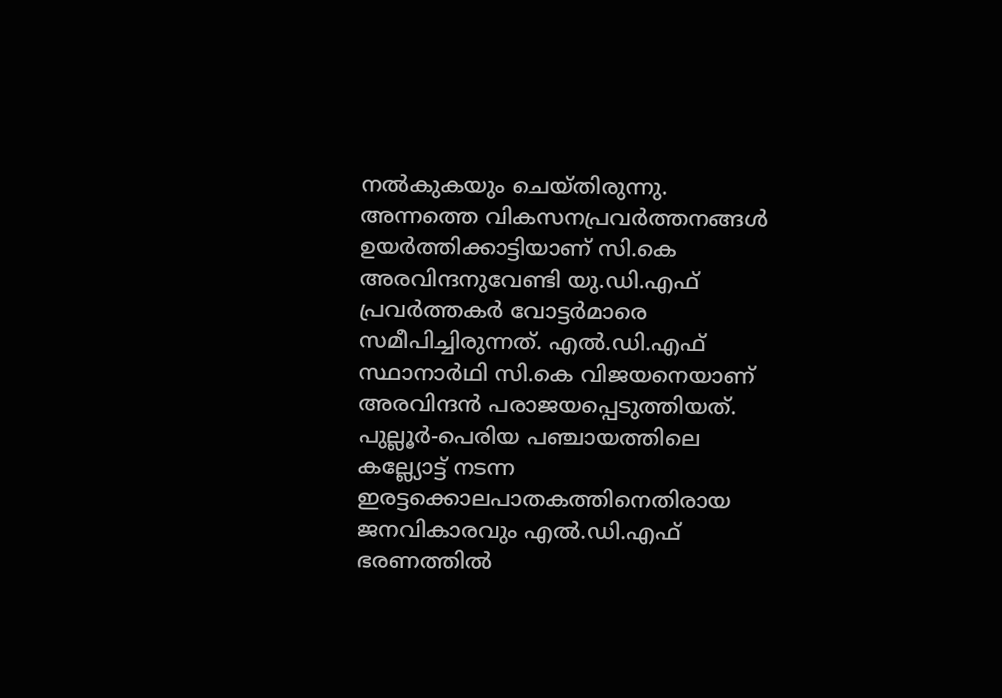നല്‍കുകയും ചെയ്തിരുന്നു. അന്നത്തെ വികസനപ്രവര്‍ത്തനങ്ങള്‍ ഉയര്‍ത്തിക്കാട്ടിയാണ് സി.കെ അരവിന്ദനുവേണ്ടി യു.ഡി.എഫ് പ്രവര്‍ത്തകര്‍ വോട്ടര്‍മാരെ സമീപിച്ചിരുന്നത്. എല്‍.ഡി.എഫ് സ്ഥാനാര്‍ഥി സി.കെ വിജയനെയാണ് അരവിന്ദന്‍ പരാജയപ്പെടുത്തിയത്. പുല്ലൂര്‍-പെരിയ പഞ്ചായത്തിലെ കല്ല്യോട്ട് നടന്ന ഇരട്ടക്കൊലപാതകത്തിനെതിരായ ജനവികാരവും എല്‍.ഡി.എഫ് ഭരണത്തില്‍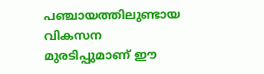പഞ്ചായത്തിലുണ്ടായ വികസന മുരടിപ്പുമാണ് ഈ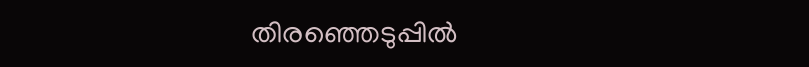തിരഞ്ഞെടുപ്പില്‍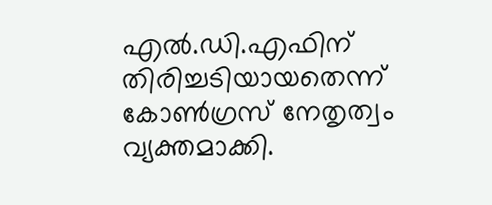എല്‍.ഡി.എഫിന് തിരിച്ചടിയായതെന്ന് കോണ്‍ഗ്രസ് നേതൃത്വം വ്യക്തമാക്കി.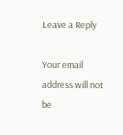Leave a Reply

Your email address will not be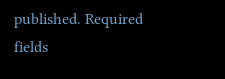published. Required fields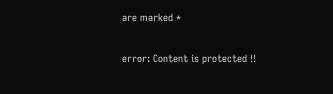are marked *

error: Content is protected !!